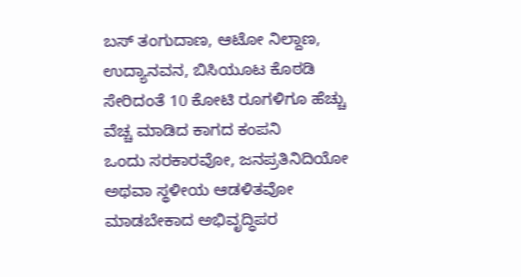ಬಸ್ ತಂಗುದಾಣ, ಆಟೋ ನಿಲ್ದಾಣ, ಉದ್ಯಾನವನ, ಬಿಸಿಯೂಟ ಕೊಠಡಿ ಸೇರಿದಂತೆ 10 ಕೋಟಿ ರೂಗಳಿಗೂ ಹೆಚ್ಚು ವೆಚ್ಚ ಮಾಡಿದ ಕಾಗದ ಕಂಪನಿ
ಒಂದು ಸರಕಾರವೋ, ಜನಪ್ರತಿನಿದಿಯೋ ಅಥವಾ ಸ್ಥಳೀಯ ಆಡಳಿತವೋ ಮಾಡಬೇಕಾದ ಅಭಿವೃದ್ಧಿಪರ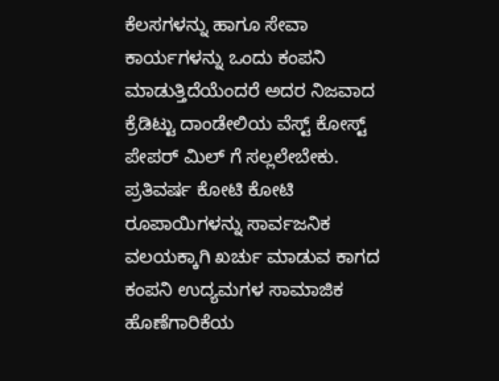ಕೆಲಸಗಳನ್ನು ಹಾಗೂ ಸೇವಾ ಕಾರ್ಯಗಳನ್ನು ಒಂದು ಕಂಪನಿ ಮಾಡುತ್ತಿದೆಯೆಂದರೆ ಅದರ ನಿಜವಾದ ಕ್ರೆಡಿಟ್ಟು ದಾಂಡೇಲಿಯ ವೆಸ್ಟ್ ಕೋಸ್ಟ್ ಪೇಪರ್ ಮಿಲ್ ಗೆ ಸಲ್ಲಲೇಬೇಕು. ಪ್ರತಿವರ್ಷ ಕೋಟಿ ಕೋಟಿ ರೂಪಾಯಿಗಳನ್ನು ಸಾರ್ವಜನಿಕ ವಲಯಕ್ಕಾಗಿ ಖರ್ಚು ಮಾಡುವ ಕಾಗದ ಕಂಪನಿ ಉದ್ಯಮಗಳ ಸಾಮಾಜಿಕ ಹೊಣೆಗಾರಿಕೆಯ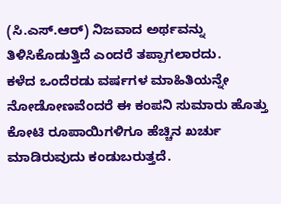(ಸಿ.ಎಸ್.ಆರ್) ನಿಜವಾದ ಅರ್ಥವನ್ನು ತಿಳಿಸಿಕೊಡುತ್ತಿದೆ ಎಂದರೆ ತಪ್ಪಾಗಲಾರದು.
ಕಳೆದ ಒಂದೆರಡು ವರ್ಷಗಳ ಮಾಹಿತಿಯನ್ನೇ ನೋಡೋಣವೆಂದರೆ ಈ ಕಂಪನಿ ಸುಮಾರು ಹೊತ್ತು ಕೋಟಿ ರೂಪಾಯಿಗಳಿಗೂ ಹೆಚ್ಚಿನ ಖರ್ಚು ಮಾಡಿರುವುದು ಕಂಡುಬರುತ್ತದೆ.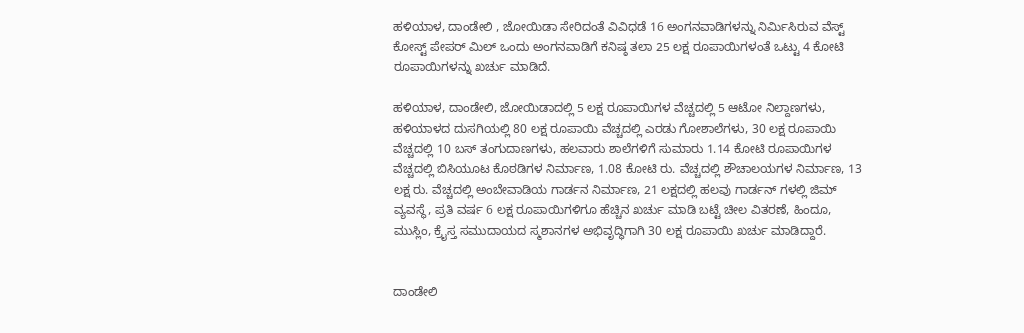ಹಳಿಯಾಳ, ದಾಂಡೇಲಿ , ಜೋಯಿಡಾ ಸೇರಿದಂತೆ ವಿವಿಧಡೆ 16 ಅಂಗನವಾಡಿಗಳನ್ನು ನಿರ್ಮಿಸಿರುವ ವೆಸ್ಟ್ ಕೋಸ್ಟ್ ಪೇಪರ್ ಮಿಲ್ ಒಂದು ಅಂಗನವಾಡಿಗೆ ಕನಿಷ್ಠ ತಲಾ 25 ಲಕ್ಷ ರೂಪಾಯಿಗಳಂತೆ ಒಟ್ಟು 4 ಕೋಟಿ ರೂಪಾಯಿಗಳನ್ನು ಖರ್ಚು ಮಾಡಿದೆ.

ಹಳಿಯಾಳ, ದಾಂಡೇಲಿ, ಜೋಯಿಡಾದಲ್ಲಿ 5 ಲಕ್ಷ ರೂಪಾಯಿಗಳ ವೆಚ್ಚದಲ್ಲಿ 5 ಆಟೋ ನಿಲ್ದಾಣಗಳು, ಹಳಿಯಾಳದ ದುಸಗಿಯಲ್ಲಿ 80 ಲಕ್ಷ ರೂಪಾಯಿ ವೆಚ್ಚದಲ್ಲಿ ಎರಡು ಗೋಶಾಲೆಗಳು, 30 ಲಕ್ಷ ರೂಪಾಯಿ ವೆಚ್ಚದಲ್ಲಿ 10 ಬಸ್ ತಂಗುದಾಣಗಳು, ಹಲವಾರು ಶಾಲೆಗಳಿಗೆ ಸುಮಾರು 1.14 ಕೋಟಿ ರೂಪಾಯಿಗಳ ವೆಚ್ಚದಲ್ಲಿ ಬಿಸಿಯೂಟ ಕೊಠಡಿಗಳ ನಿರ್ಮಾಣ, 1.08 ಕೋಟಿ ರು. ವೆಚ್ಚದಲ್ಲಿ ಶೌಚಾಲಯಗಳ ನಿರ್ಮಾಣ, 13 ಲಕ್ಷ ರು. ವೆಚ್ಚದಲ್ಲಿ ಅಂಬೇವಾಡಿಯ ಗಾರ್ಡನ ನಿರ್ಮಾಣ, 21 ಲಕ್ಷದಲ್ಲಿ ಹಲವು ಗಾರ್ಡನ್ ಗಳಲ್ಲಿ ಜಿಮ್ ವ್ಯವಸ್ಥೆ, ಪ್ರತಿ ವರ್ಷ 6 ಲಕ್ಷ ರೂಪಾಯಿಗಳಿಗೂ ಹೆಚ್ಚಿನ ಖರ್ಚು ಮಾಡಿ ಬಟ್ಟೆ ಚೀಲ ವಿತರಣೆ, ಹಿಂದೂ, ಮುಸ್ಲಿಂ, ಕ್ರೈಸ್ತ ಸಮುದಾಯದ ಸ್ಮಶಾನಗಳ ಅಭಿವೃದ್ಧಿಗಾಗಿ 30 ಲಕ್ಷ ರೂಪಾಯಿ ಖರ್ಚು ಮಾಡಿದ್ದಾರೆ.


ದಾಂಡೇಲಿ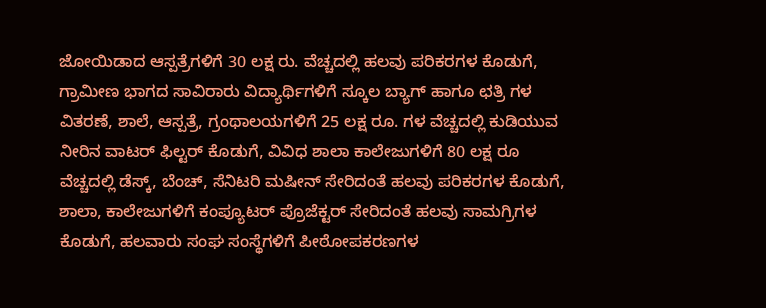ಜೋಯಿಡಾದ ಆಸ್ಪತ್ರೆಗಳಿಗೆ 30 ಲಕ್ಷ ರು. ವೆಚ್ಚದಲ್ಲಿ ಹಲವು ಪರಿಕರಗಳ ಕೊಡುಗೆ, ಗ್ರಾಮೀಣ ಭಾಗದ ಸಾವಿರಾರು ವಿದ್ಯಾರ್ಥಿಗಳಿಗೆ ಸ್ಕೂಲ ಬ್ಯಾಗ್ ಹಾಗೂ ಛತ್ರಿ ಗಳ ವಿತರಣೆ, ಶಾಲೆ, ಆಸ್ಪತ್ರೆ, ಗ್ರಂಥಾಲಯಗಳಿಗೆ 25 ಲಕ್ಷ ರೂ. ಗಳ ವೆಚ್ಚದಲ್ಲಿ ಕುಡಿಯುವ ನೀರಿನ ವಾಟರ್ ಫಿಲ್ಟರ್ ಕೊಡುಗೆ, ವಿವಿಧ ಶಾಲಾ ಕಾಲೇಜುಗಳಿಗೆ 80 ಲಕ್ಷ ರೂ ವೆಚ್ಚದಲ್ಲಿ ಡೆಸ್ಕ್, ಬೆಂಚ್, ಸೆನಿಟರಿ ಮಷೀನ್ ಸೇರಿದಂತೆ ಹಲವು ಪರಿಕರಗಳ ಕೊಡುಗೆ, ಶಾಲಾ, ಕಾಲೇಜುಗಳಿಗೆ ಕಂಪ್ಯೂಟರ್ ಪ್ರೊಜೆಕ್ಟರ್ ಸೇರಿದಂತೆ ಹಲವು ಸಾಮಗ್ರಿಗಳ ಕೊಡುಗೆ, ಹಲವಾರು ಸಂಘ ಸಂಸ್ಥೆಗಳಿಗೆ ಪೀಠೋಪಕರಣಗಳ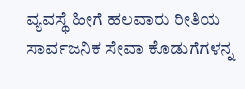ವ್ಯವಸ್ಥೆ ಹೀಗೆ ಹಲವಾರು ರೀತಿಯ ಸಾರ್ವಜನಿಕ ಸೇವಾ ಕೊಡುಗೆಗಳನ್ನ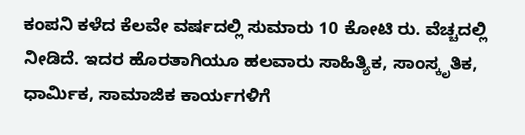ಕಂಪನಿ ಕಳೆದ ಕೆಲವೇ ವರ್ಷದಲ್ಲಿ ಸುಮಾರು 10 ಕೋಟಿ ರು. ವೆಚ್ಚದಲ್ಲಿ ನೀಡಿದೆ. ಇದರ ಹೊರತಾಗಿಯೂ ಹಲವಾರು ಸಾಹಿತ್ಯಿಕ, ಸಾಂಸ್ಕೃತಿಕ, ಧಾರ್ಮಿಕ, ಸಾಮಾಜಿಕ ಕಾರ್ಯಗಳಿಗೆ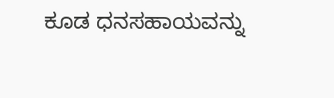ಕೂಡ ಧನಸಹಾಯವನ್ನು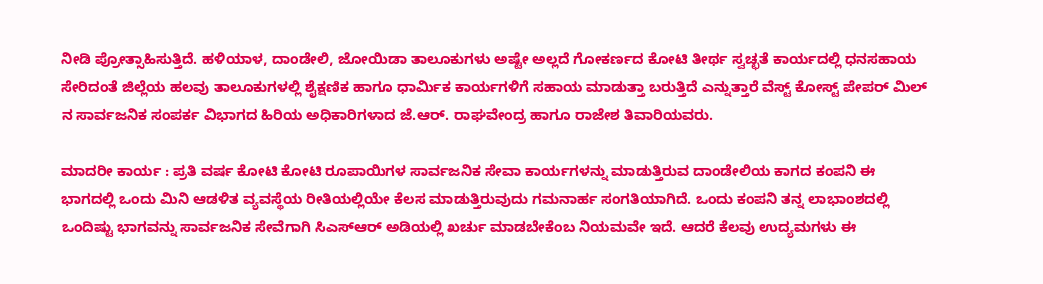ನೀಡಿ ಪ್ರೋತ್ಸಾಹಿಸುತ್ತಿದೆ. ಹಳಿಯಾಳ, ದಾಂಡೇಲಿ, ಜೋಯಿಡಾ ತಾಲೂಕುಗಳು ಅಷ್ಟೇ ಅಲ್ಲದೆ ಗೋಕರ್ಣದ ಕೋಟಿ ತೀರ್ಥ ಸ್ವಚ್ಛತೆ ಕಾರ್ಯದಲ್ಲಿ ಧನಸಹಾಯ ಸೇರಿದಂತೆ ಜಿಲ್ಲೆಯ ಹಲವು ತಾಲೂಕುಗಳಲ್ಲಿ ಶೈಕ್ಷಣಿಕ ಹಾಗೂ ಧಾರ್ಮಿಕ ಕಾರ್ಯಗಳಿಗೆ ಸಹಾಯ ಮಾಡುತ್ತಾ ಬರುತ್ತಿದೆ ಎನ್ನುತ್ತಾರೆ ವೆಸ್ಟ್ ಕೋಸ್ಟ್ ಪೇಪರ್ ಮಿಲ್ ನ ಸಾರ್ವಜನಿಕ ಸಂಪರ್ಕ ವಿಭಾಗದ ಹಿರಿಯ ಅಧಿಕಾರಿಗಳಾದ ಜೆ.ಆರ್. ರಾಘವೇಂದ್ರ ಹಾಗೂ ರಾಜೇಶ ತಿವಾರಿಯವರು.

ಮಾದರೀ ಕಾರ್ಯ : ಪ್ರತಿ ವರ್ಷ ಕೋಟಿ ಕೋಟಿ ರೂಪಾಯಿಗಳ ಸಾರ್ವಜನಿಕ ಸೇವಾ ಕಾರ್ಯಗಳನ್ನು ಮಾಡುತ್ತಿರುವ ದಾಂಡೇಲಿಯ ಕಾಗದ ಕಂಪನಿ ಈ ಭಾಗದಲ್ಲಿ ಒಂದು ಮಿನಿ ಆಡಳಿತ ವ್ಯವಸ್ಥೆಯ ರೀತಿಯಲ್ಲಿಯೇ ಕೆಲಸ ಮಾಡುತ್ತಿರುವುದು ಗಮನಾರ್ಹ ಸಂಗತಿಯಾಗಿದೆ. ಒಂದು ಕಂಪನಿ ತನ್ನ ಲಾಭಾಂಶದಲ್ಲಿ ಒಂದಿಷ್ಟು ಭಾಗವನ್ನು ಸಾರ್ವಜನಿಕ ಸೇವೆಗಾಗಿ ಸಿಎಸ್ಆರ್ ಅಡಿಯಲ್ಲಿ ಖರ್ಚು ಮಾಡಬೇಕೆಂಬ ನಿಯಮವೇ ಇದೆ. ಆದರೆ ಕೆಲವು ಉದ್ಯಮಗಳು ಈ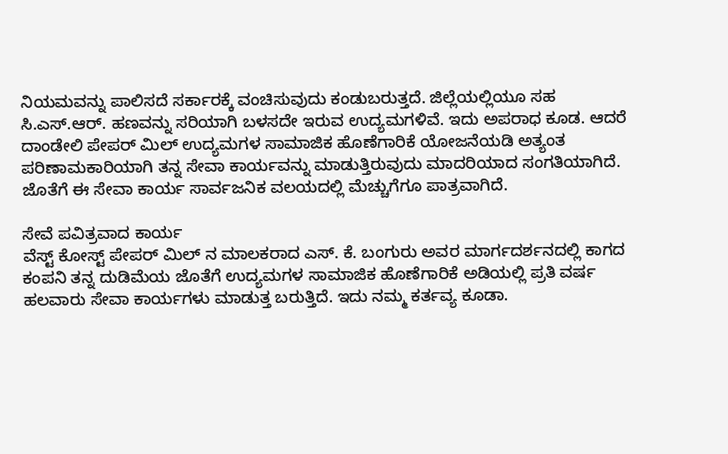ನಿಯಮವನ್ನು ಪಾಲಿಸದೆ ಸರ್ಕಾರಕ್ಕೆ ವಂಚಿಸುವುದು ಕಂಡುಬರುತ್ತದೆ. ಜಿಲ್ಲೆಯಲ್ಲಿಯೂ ಸಹ ಸಿ.ಎಸ್.ಆರ್. ಹಣವನ್ನು ಸರಿಯಾಗಿ ಬಳಸದೇ ಇರುವ ಉದ್ಯಮಗಳಿವೆ. ಇದು ಅಪರಾಧ ಕೂಡ. ಆದರೆ ದಾಂಡೇಲಿ ಪೇಪರ್ ಮಿಲ್ ಉದ್ಯಮಗಳ ಸಾಮಾಜಿಕ ಹೊಣೆಗಾರಿಕೆ ಯೋಜನೆಯಡಿ ಅತ್ಯಂತ ಪರಿಣಾಮಕಾರಿಯಾಗಿ ತನ್ನ ಸೇವಾ ಕಾರ್ಯವನ್ನು ಮಾಡುತ್ತಿರುವುದು ಮಾದರಿಯಾದ ಸಂಗತಿಯಾಗಿದೆ. ಜೊತೆಗೆ ಈ ಸೇವಾ ಕಾರ್ಯ ಸಾರ್ವಜನಿಕ ವಲಯದಲ್ಲಿ ಮೆಚ್ಚುಗೆಗೂ ಪಾತ್ರವಾಗಿದೆ.

ಸೇವೆ ಪವಿತ್ರವಾದ ಕಾರ್ಯ
ವೆಸ್ಟ್ ಕೋಸ್ಟ್ ಪೇಪರ್ ಮಿಲ್ ನ ಮಾಲಕರಾದ ಎಸ್. ಕೆ. ಬಂಗುರು ಅವರ ಮಾರ್ಗದರ್ಶನದಲ್ಲಿ ಕಾಗದ ಕಂಪನಿ ತನ್ನ ದುಡಿಮೆಯ ಜೊತೆಗೆ ಉದ್ಯಮಗಳ ಸಾಮಾಜಿಕ ಹೊಣೆಗಾರಿಕೆ ಅಡಿಯಲ್ಲಿ ಪ್ರತಿ ವರ್ಷ ಹಲವಾರು ಸೇವಾ ಕಾರ್ಯಗಳು ಮಾಡುತ್ತ ಬರುತ್ತಿದೆ. ಇದು ನಮ್ಮ ಕರ್ತವ್ಯ ಕೂಡಾ.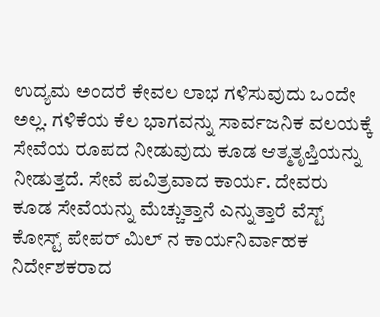ಉದ್ಯಮ ಅಂದರೆ ಕೇವಲ ಲಾಭ ಗಳಿಸುವುದು ಒಂದೇ ಅಲ್ಲ. ಗಳಿಕೆಯ ಕೆಲ ಭಾಗವನ್ನು ಸಾರ್ವಜನಿಕ ವಲಯಕ್ಕೆ ಸೇವೆಯ ರೂಪದ ನೀಡುವುದು ಕೂಡ ಆತ್ಮತೃಪ್ತಿಯನ್ನು ನೀಡುತ್ತದೆ. ಸೇವೆ ಪವಿತ್ರವಾದ ಕಾರ್ಯ. ದೇವರು ಕೂಡ ಸೇವೆಯನ್ನು ಮೆಚ್ಚುತ್ತಾನೆ ಎನ್ನುತ್ತಾರೆ ವೆಸ್ಟ್ ಕೋಸ್ಟ್ ಪೇಪರ್ ಮಿಲ್ ನ ಕಾರ್ಯನಿರ್ವಾಹಕ ನಿರ್ದೇಶಕರಾದ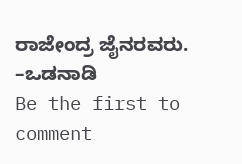ರಾಜೇಂದ್ರ ಜೈನರವರು.
–ಒಡನಾಡಿ
Be the first to comment